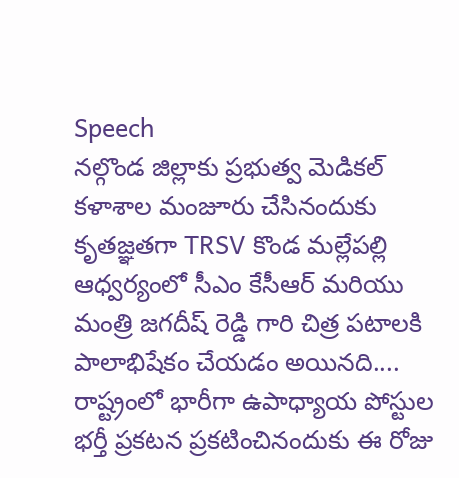Speech
నల్గొండ జిల్లాకు ప్రభుత్వ మెడికల్ కళాశాల మంజూరు చేసినందుకు కృతజ్ఞతగా TRSV కొండ మల్లేపల్లి ఆధ్వర్యంలో సీఎం కేసీఆర్ మరియు మంత్రి జగదీష్ రెడ్డి గారి చిత్ర పటాలకి పాలాభిషేకం చేయడం అయినది....
రాష్ట్రంలో భారీగా ఉపాధ్యాయ పోస్టుల భర్తీ ప్రకటన ప్రకటించినందుకు ఈ రోజు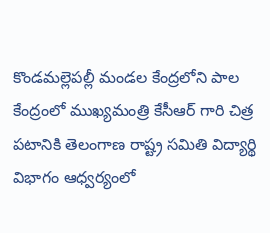కొండమల్లెపల్లీ మండల కేంద్రలోని పాల కేంద్రంలో ముఖ్యమంత్రి కేసీఆర్ గారి చిత్ర పటానికి తెలంగాణ రాష్ట్ర సమితి విద్యార్థి విభాగం ఆధ్వర్యంలో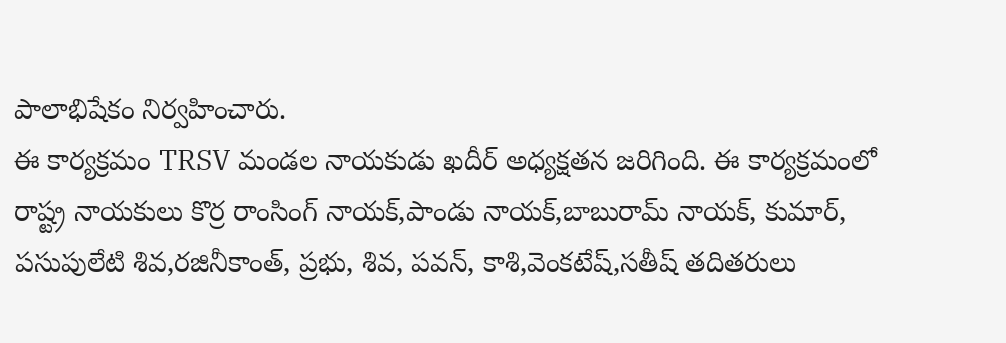పాలాభిషేకం నిర్వహించారు.
ఈ కార్యక్రమం TRSV మండల నాయకుడు ఖదీర్ అధ్యక్షతన జరిగింది. ఈ కార్యక్రమంలో రాష్ట్ర నాయకులు కొర్ర రాంసింగ్ నాయక్,పాండు నాయక్,బాబురామ్ నాయక్, కుమార్, పసుపులేటి శివ,రజినీకాంత్, ప్రభు, శివ, పవన్, కాశి,వెంకటేష్,సతీష్ తదితరులు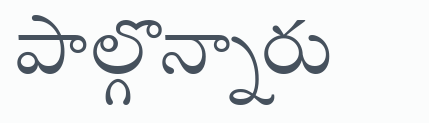పాల్గొన్నారు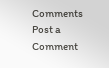Comments
Post a Comment